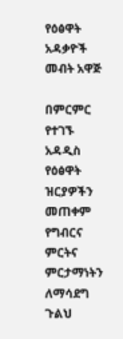የዕፅዋት አዳቃዮች መብት አዋጅ

በምርምር የተገኙ አዳዲስ የዕፅዋት ዝርያዎችን መጠቀም የግብርና ምርትና ምርታማነትን ለማሳደግ ጉልህ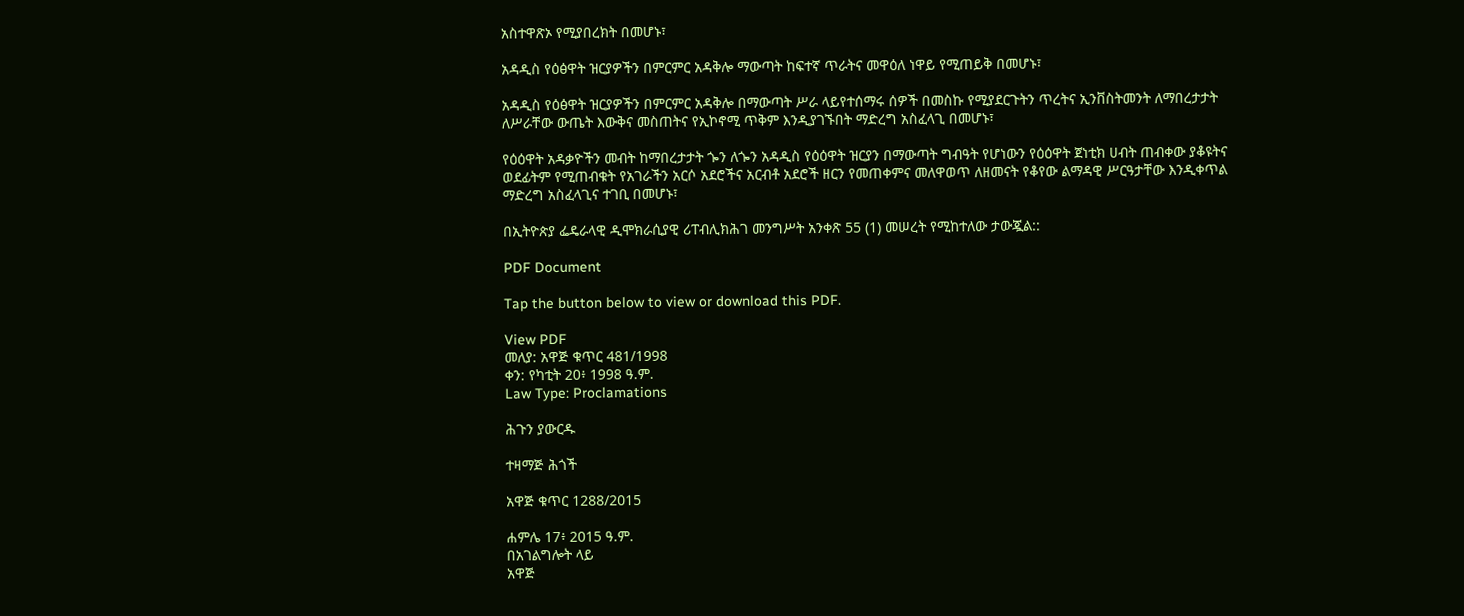አስተዋጽኦ የሚያበረክት በመሆኑ፣

አዳዲስ የዕፅዋት ዝርያዎችን በምርምር አዳቅሎ ማውጣት ከፍተኛ ጥራትና መዋዕለ ነዋይ የሚጠይቅ በመሆኑ፣

አዳዲስ የዕፅዋት ዝርያዎችን በምርምር አዳቅሎ በማውጣት ሥራ ላይየተሰማሩ ሰዎች በመስኩ የሚያደርጉትን ጥረትና ኢንቨስትመንት ለማበረታታት ለሥራቸው ውጤት እውቅና መስጠትና የኢኮኖሚ ጥቅም እንዲያገኙበት ማድረግ አስፈላጊ በመሆኑ፣

የዕዕዋት አዳቃዮችን መብት ከማበረታታት ጐን ለጐን አዳዲስ የዕዕዋት ዝርያን በማውጣት ግብዓት የሆነውን የዕዕዋት ጀነቲክ ሀብት ጠብቀው ያቆዩትና ወደፊትም የሚጠብቁት የአገራችን አርሶ አደሮችና አርብቶ አደሮች ዘርን የመጠቀምና መለዋወጥ ለዘመናት የቆየው ልማዳዊ ሥርዓታቸው እንዲቀጥል ማድረግ አስፈላጊና ተገቢ በመሆኑ፣

በኢትዮጵያ ፌዴራላዊ ዲሞክራሲያዊ ሪፐብሊክሕገ መንግሥት አንቀጽ 55 (1) መሠረት የሚከተለው ታውጇል::

PDF Document

Tap the button below to view or download this PDF.

View PDF
መለያ: አዋጅ ቁጥር 481/1998
ቀን: የካቲት 20፥ 1998 ዓ.ም.
Law Type: Proclamations

ሕጉን ያውርዱ

ተዛማጅ ሕጎች

አዋጅ ቁጥር 1288/2015

ሐምሌ 17፥ 2015 ዓ.ም.
በአገልግሎት ላይ
አዋጅ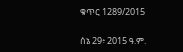ቁጥር 1289/2015

ሰኔ 29፥ 2015 ዓ.ም.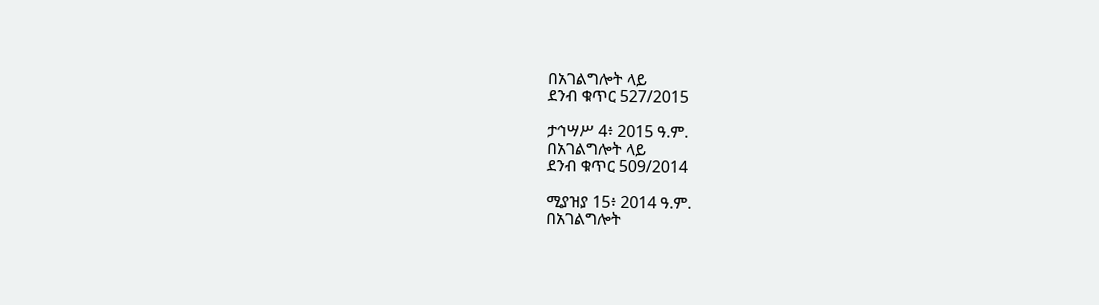በአገልግሎት ላይ
ደንብ ቁጥር 527/2015

ታኅሣሥ 4፥ 2015 ዓ.ም.
በአገልግሎት ላይ
ደንብ ቁጥር 509/2014

ሚያዝያ 15፥ 2014 ዓ.ም.
በአገልግሎት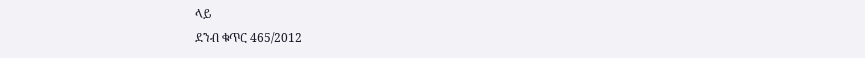ላይ
ደንብ ቁጥር 465/2012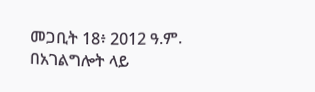መጋቢት 18፥ 2012 ዓ.ም.
በአገልግሎት ላይ